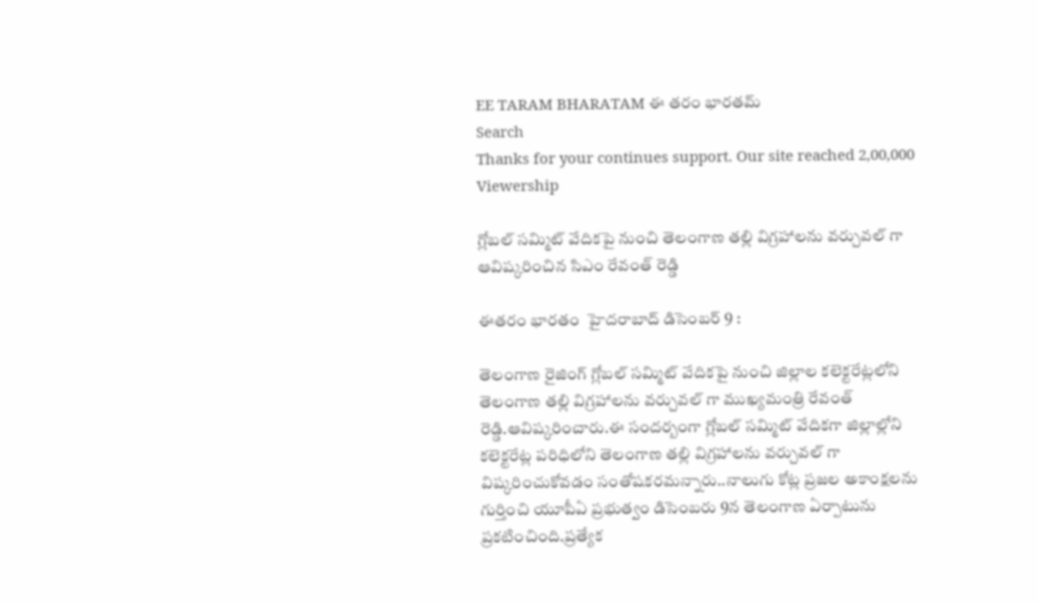EE TARAM BHARATAM ఈ తరం భారతమ్
Search
Thanks for your continues support. Our site reached 2,00,000 Viewership

గ్లోబల్ సమ్మిట్ వేదికపై నుంచి తెలంగాణ తల్లి విగ్రహాలను వర్చువల్ గా ఆవిష్కరించిన సిఎం రేవంత్ రెడ్డి

ఈతరం భారతం  హైదరాబాద్ డిసెంబర్ 9 :

తెలంగాణ రైజింగ్ గ్లోబల్ సమ్మిట్ వేదికపై నుంచి జిల్లాల కలెక్టరేట్లలోని తెలంగాణ తల్లి విగ్రహాలను వర్చువల్ గా ముఖ్యమంత్రి రేవంత్ రెడ్డి.ఆవిష్కరించారు.ఈ సందర్బంగా గ్లోబల్ సమ్మిట్ వేదికగా జిల్లాల్లోని కలెక్టరేట్ల పరిధిలోని తెలంగాణ తల్లి విగ్రహాలను వర్చువల్ గా విష్కరించుకోవడం సంతోషకరమన్నారు..నాలుగు కోట్ల ప్రజల అకాంక్షలను గుర్తించి యూపీఏ ప్రభుత్వం డిసెంబరు 9న తెలంగాణ ఏర్పాటును ప్రకటించింది.ప్రత్యేక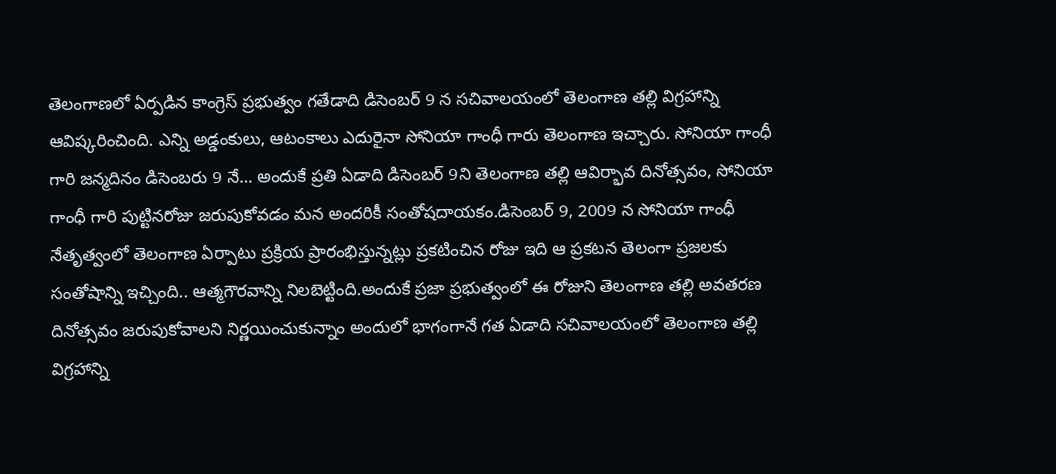తెలంగాణలో ఏర్పడిన కాంగ్రెస్ ప్రభుత్వం గతేడాది డిసెంబర్ 9 న సచివాలయంలో తెలంగాణ తల్లి విగ్రహాన్ని ఆవిష్కరించింది. ఎన్ని అడ్డంకులు, ఆటంకాలు ఎదురైనా సోనియా గాంధీ గారు తెలంగాణ ఇచ్చారు. సోనియా గాంధీ గారి జన్మదినం డిసెంబరు 9 నే… అందుకే ప్రతి ఏడాది డిసెంబర్ 9ని తెలంగాణ తల్లి ఆవిర్భావ దినోత్సవం, సోనియా గాంధీ గారి పుట్టినరోజు జరుపుకోవడం మన అందరికీ సంతోషదాయకం.డిసెంబర్ 9, 2009 న సోనియా గాంధీ నేతృత్వంలో తెలంగాణ ఏర్పాటు ప్రక్రియ ప్రారంభిస్తున్నట్లు ప్రకటించిన రోజు ఇది ఆ ప్రకటన తెలంగా ప్రజలకు సంతోషాన్ని ఇచ్చింది.. ఆత్మగౌరవాన్ని నిలబెట్టింది.అందుకే ప్రజా ప్రభుత్వంలో ఈ రోజుని తెలంగాణ తల్లి అవతరణ దినోత్సవం జరుపుకోవాలని నిర్ణయించుకున్నాం అందులో భాగంగానే గత ఏడాది సచివాలయంలో తెలంగాణ తల్లి విగ్రహాన్ని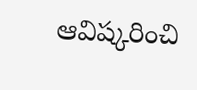ఆవిష్కరించి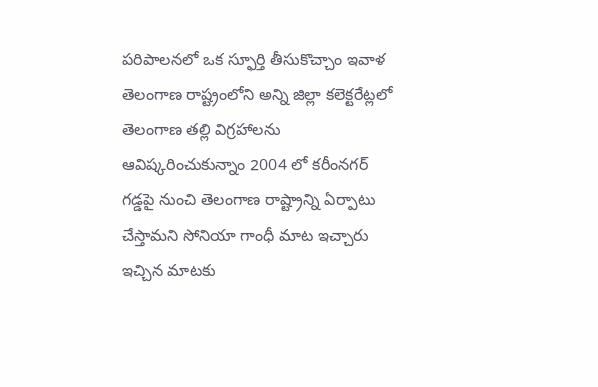పరిపాలనలో ఒక స్ఫూర్తి తీసుకొచ్చాం ఇవాళ తెలంగాణ రాష్ట్రంలోని అన్ని జిల్లా కలెక్టరేట్లలో తెలంగాణ తల్లి విగ్రహాలను ఆవిష్కరించుకున్నాం 2004 లో కరీంనగర్ గడ్డపై నుంచి తెలంగాణ రాష్ట్రాన్ని ఏర్పాటు చేస్తామని సోనియా గాంధీ మాట ఇచ్చారు ఇచ్చిన మాటకు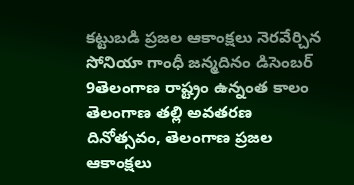కట్టుబడి ప్రజల ఆకాంక్షలు నెరవేర్చిన సోనియా గాంధీ జన్మదినం డిసెంబర్ 9తెలంగాణ రాష్ట్రం ఉన్నంత కాలం తెలంగాణ తల్లి అవతరణ దినోత్సవం, తెలంగాణ ప్రజల ఆకాంక్షలు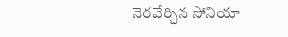నెరవేర్చిన సోనియా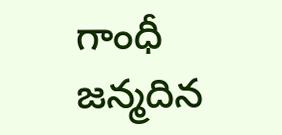గాంధీ జన్మదిన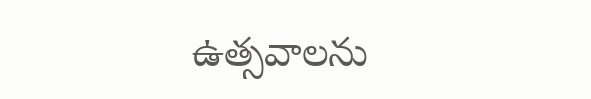ఉత్సవాలను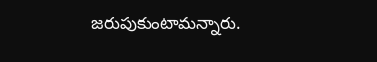జరుపుకుంటామన్నారు.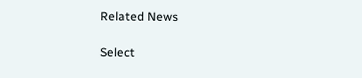Related News

Select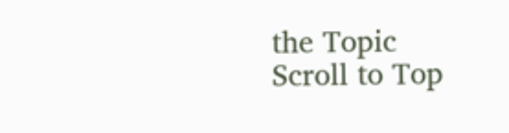the Topic
Scroll to Top